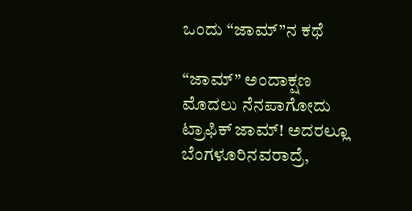ಒಂದು “ಜಾಮ್‌”ನ ಕಥೆ

“ಜಾಮ್” ಅಂದಾಕ್ಷಣ ಮೊದಲು ನೆನಪಾಗೋದು ಟ್ರಾಫಿಕ್ ಜಾಮ್! ಅದರಲ್ಲೂ ಬೆಂಗಳೂರಿನವರಾದ್ರೆ,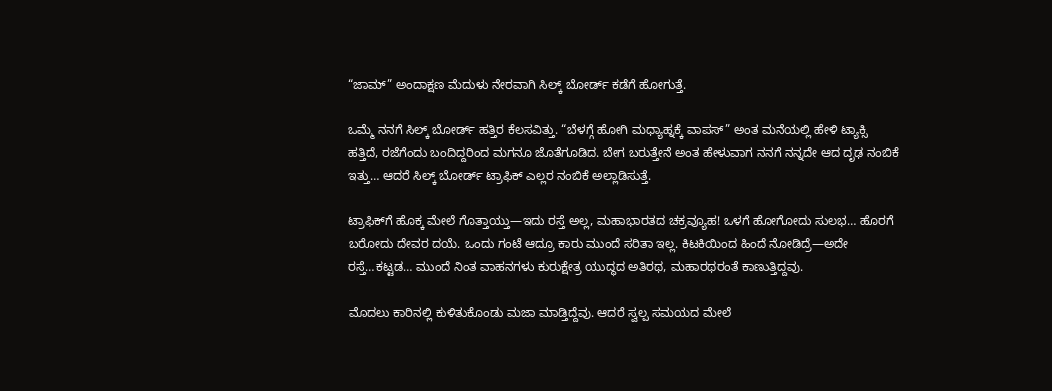“ಜಾಮ್” ಅಂದಾಕ್ಷಣ ಮೆದುಳು ನೇರವಾಗಿ ಸಿಲ್ಕ್ ಬೋರ್ಡ್ ಕಡೆಗೆ ಹೋಗುತ್ತೆ.

ಒಮ್ಮೆ ನನಗೆ ಸಿಲ್ಕ್ ಬೋರ್ಡ್ ಹತ್ತಿರ ಕೆಲಸವಿತ್ತು. “ಬೆಳಗ್ಗೆ ಹೋಗಿ ಮಧ್ಯಾಹ್ನಕ್ಕೆ ವಾಪಸ್” ಅಂತ ಮನೆಯಲ್ಲಿ ಹೇಳಿ ಟ್ಯಾಕ್ಸಿ ಹತ್ತಿದೆ, ರಜೆಗೆಂದು ಬಂದಿದ್ದರಿಂದ ಮಗನೂ ಜೊತೆಗೂಡಿದ. ಬೇಗ ಬರುತ್ತೇನೆ ಅಂತ ಹೇಳುವಾಗ ನನಗೆ ನನ್ನದೇ ಆದ ದೃಢ ನಂಬಿಕೆ ಇತ್ತು… ಆದರೆ ಸಿಲ್ಕ್ ಬೋರ್ಡ್‌ ಟ್ರಾಫಿಕ್ ಎಲ್ಲರ ನಂಬಿಕೆ ಅಲ್ಲಾಡಿಸುತ್ತೆ.

ಟ್ರಾಫಿಕ್‌ಗೆ ಹೊಕ್ಕ ಮೇಲೆ ಗೊತ್ತಾಯ್ತು—ಇದು ರಸ್ತೆ ಅಲ್ಲ, ಮಹಾಭಾರತದ ಚಕ್ರವ್ಯೂಹ! ಒಳಗೆ ಹೋಗೋದು ಸುಲಭ… ಹೊರಗೆ ಬರೋದು ದೇವರ ದಯೆ. ಒಂದು ಗಂಟೆ ಆದ್ರೂ ಕಾರು ಮುಂದೆ ಸರಿತಾ ಇಲ್ಲ. ಕಿಟಕಿಯಿಂದ ಹಿಂದೆ ನೋಡಿದ್ರೆ—ಅದೇ ರಸ್ತೆ…ಕಟ್ಟಡ… ಮುಂದೆ ನಿಂತ ವಾಹನಗಳು ಕುರುಕ್ಷೇತ್ರ ಯುದ್ಧದ ಅತಿರಥ, ಮಹಾರಥರಂತೆ ಕಾಣುತ್ತಿದ್ದವು.

ಮೊದಲು ಕಾರಿನಲ್ಲಿ ಕುಳಿತುಕೊಂಡು ಮಜಾ ಮಾಡ್ತಿದ್ದೆವು. ಆದರೆ ಸ್ವಲ್ಪ ಸಮಯದ ಮೇಲೆ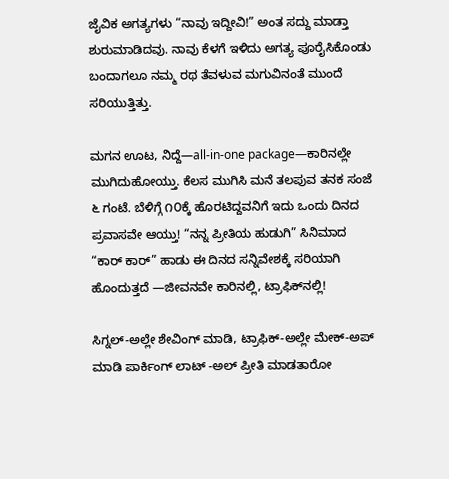ಜೈವಿಕ ಅಗತ್ಯಗಳು “ನಾವು ಇದ್ದೀವಿ!” ಅಂತ ಸದ್ದು ಮಾಡ್ತಾ ಶುರುಮಾಡಿದವು. ನಾವು ಕೆಳಗೆ ಇಳಿದು ಅಗತ್ಯ ಪೂರೈಸಿಕೊಂಡು ಬಂದಾಗಲೂ ನಮ್ಮ ರಥ ತೆವಳುವ ಮಗುವಿನಂತೆ ಮುಂದೆ ಸರಿಯುತ್ತಿತ್ತು.

ಮಗನ ಊಟ, ನಿದ್ದೆ—all-in-one package—ಕಾರಿನಲ್ಲೇ ಮುಗಿದುಹೋಯ್ತು. ಕೆಲಸ ಮುಗಿಸಿ ಮನೆ ತಲಪುವ ತನಕ ಸಂಜೆ ೬ ಗಂಟೆ. ಬೆಳಿಗ್ಗೆ ೧೦ಕ್ಕೆ ಹೊರಟಿದ್ದವನಿಗೆ ಇದು ಒಂದು ದಿನದ ಪ್ರವಾಸವೇ ಆಯ್ತು! “ನನ್ನ ಪ್ರೀತಿಯ ಹುಡುಗಿ” ಸಿನಿಮಾದ “ಕಾರ್ ಕಾರ್” ಹಾಡು ಈ ದಿನದ ಸನ್ನಿವೇಶಕ್ಕೆ ಸರಿಯಾಗಿ ಹೊಂದುತ್ತದೆ —ಜೀವನವೇ ಕಾರಿನಲ್ಲಿ, ಟ್ರಾಫಿಕ್‌ನಲ್ಲಿ!

ಸಿಗ್ನಲ್-ಅಲ್ಲೇ ಶೇವಿಂಗ್ ಮಾಡಿ, ಟ್ರಾಫಿಕ್-ಅಲ್ಲೇ ಮೇಕ್-ಅಪ್ ಮಾಡಿ ಪಾರ್ಕಿಂಗ್ ಲಾಟ್ -ಅಲ್ ಪ್ರೀತಿ ಮಾಡತಾರೋ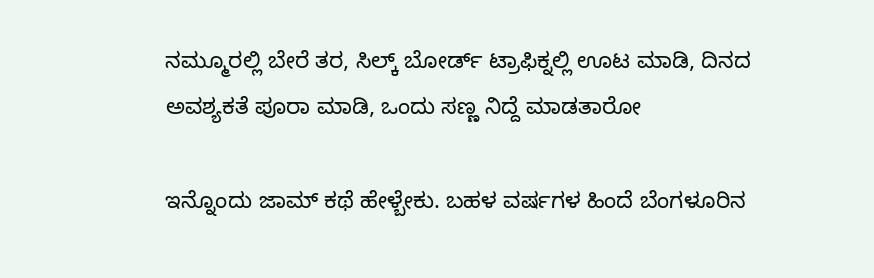ನಮ್ಮೂರಲ್ಲಿ ಬೇರೆ ತರ, ಸಿಲ್ಕ್ ಬೋರ್ಡ್ ಟ್ರಾಫಿಕ್ನಲ್ಲಿ ಊಟ ಮಾಡಿ, ದಿನದ ಅವಶ್ಯಕತೆ ಪೂರಾ ಮಾಡಿ, ಒಂದು ಸಣ್ಣ ನಿದ್ದೆ ಮಾಡತಾರೋ

ಇನ್ನೊಂದು ಜಾಮ್ ಕಥೆ ಹೇಳ್ಬೇಕು. ಬಹಳ ವರ್ಷಗಳ ಹಿಂದೆ ಬೆಂಗಳೂರಿನ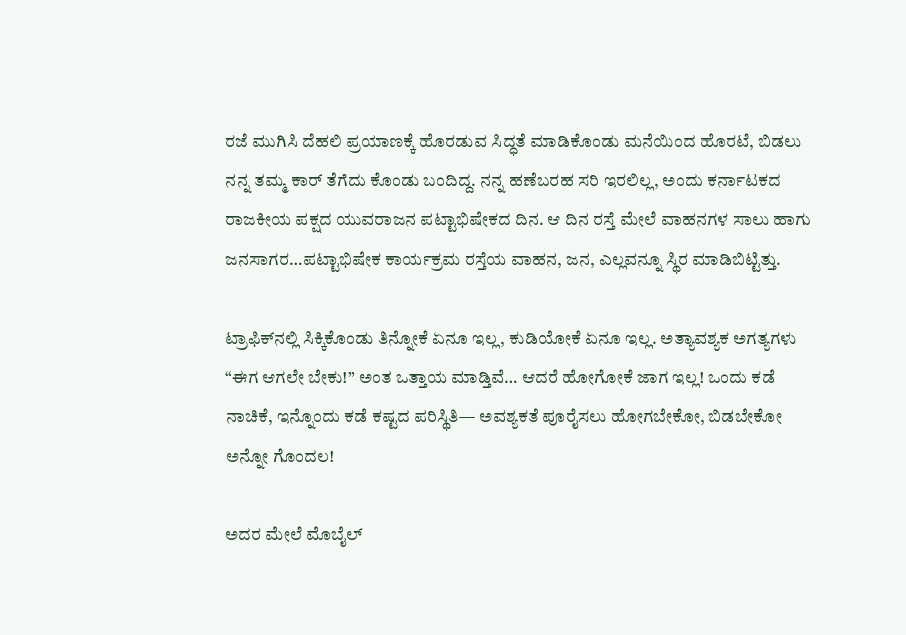ರಜೆ ಮುಗಿಸಿ ದೆಹಲಿ ಪ್ರಯಾಣಕ್ಕೆ ಹೊರಡುವ ಸಿದ್ಧತೆ ಮಾಡಿಕೊಂಡು ಮನೆಯಿಂದ ಹೊರಟೆ, ಬಿಡಲು ನನ್ನ ತಮ್ಮ ಕಾರ್ ತೆಗೆದು ಕೊಂಡು ಬಂದಿದ್ದ. ನನ್ನ ಹಣೆಬರಹ ಸರಿ ಇರಲಿಲ್ಲ, ಅಂದು ಕರ್ನಾಟಕದ ರಾಜಕೀಯ ಪಕ್ಷದ ಯುವರಾಜನ ಪಟ್ಟಾಭಿಷೇಕದ ದಿನ. ಆ ದಿನ ರಸ್ತೆ ಮೇಲೆ ವಾಹನಗಳ ಸಾಲು ಹಾಗು ಜನಸಾಗರ…ಪಟ್ಟಾಭಿಷೇಕ ಕಾರ್ಯಕ್ರಮ ರಸ್ತೆಯ ವಾಹನ, ಜನ, ಎಲ್ಲವನ್ನೂ ಸ್ಥಿರ ಮಾಡಿಬಿಟ್ಟಿತ್ತು.

ಟ್ರಾಫಿಕ್‌ನಲ್ಲಿ ಸಿಕ್ಕಿಕೊಂಡು ತಿನ್ನೋಕೆ ಏನೂ ಇಲ್ಲ, ಕುಡಿಯೋಕೆ ಏನೂ ಇಲ್ಲ. ಅತ್ಯಾವಶ್ಯಕ ಅಗತ್ಯಗಳು “ಈಗ ಆಗಲೇ ಬೇಕು!” ಅಂತ ಒತ್ತಾಯ ಮಾಡ್ತಿವೆ… ಆದರೆ ಹೋಗೋಕೆ ಜಾಗ ಇಲ್ಲ! ಒಂದು ಕಡೆ ನಾಚಿಕೆ, ಇನ್ನೊಂದು ಕಡೆ ಕಷ್ಟದ ಪರಿಸ್ಥಿತಿ— ಅವಶ್ಯಕತೆ ಪೂರೈಸಲು ಹೋಗಬೇಕೋ, ಬಿಡಬೇಕೋ ಅನ್ನೋ ಗೊಂದಲ!

ಅದರ ಮೇಲೆ ಮೊಬೈಲ್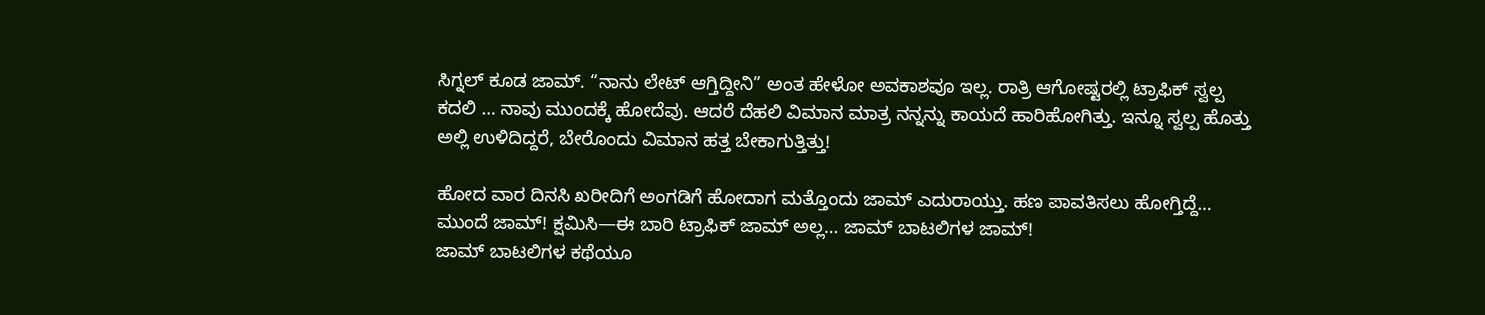ಸಿಗ್ನಲ್ ಕೂಡ ಜಾಮ್. “ನಾನು ಲೇಟ್ ಆಗ್ತಿದ್ದೀನಿ” ಅಂತ ಹೇಳೋ ಅವಕಾಶವೂ ಇಲ್ಲ. ರಾತ್ರಿ ಆಗೋಷ್ಟರಲ್ಲಿ ಟ್ರಾಫಿಕ್ ಸ್ವಲ್ಪ ಕದಲಿ … ನಾವು ಮುಂದಕ್ಕೆ ಹೋದೆವು. ಆದರೆ ದೆಹಲಿ ವಿಮಾನ ಮಾತ್ರ ನನ್ನನ್ನು ಕಾಯದೆ ಹಾರಿಹೋಗಿತ್ತು. ಇನ್ನೂ ಸ್ವಲ್ಪ ಹೊತ್ತು ಅಲ್ಲಿ ಉಳಿದಿದ್ದರೆ, ಬೇರೊಂದು ವಿಮಾನ ಹತ್ತ ಬೇಕಾಗುತ್ತಿತ್ತು!

ಹೋದ ವಾರ ದಿನಸಿ ಖರೀದಿಗೆ ಅಂಗಡಿಗೆ ಹೋದಾಗ ಮತ್ತೊಂದು ಜಾಮ್ ಎದುರಾಯ್ತು. ಹಣ ಪಾವತಿಸಲು ಹೋಗ್ತಿದ್ದೆ… ಮುಂದೆ ಜಾಮ್! ಕ್ಷಮಿಸಿ—ಈ ಬಾರಿ ಟ್ರಾಫಿಕ್ ಜಾಮ್ ಅಲ್ಲ… ಜಾಮ್ ಬಾಟಲಿಗಳ ಜಾಮ್!
ಜಾಮ್ ಬಾಟಲಿಗಳ ಕಥೆಯೂ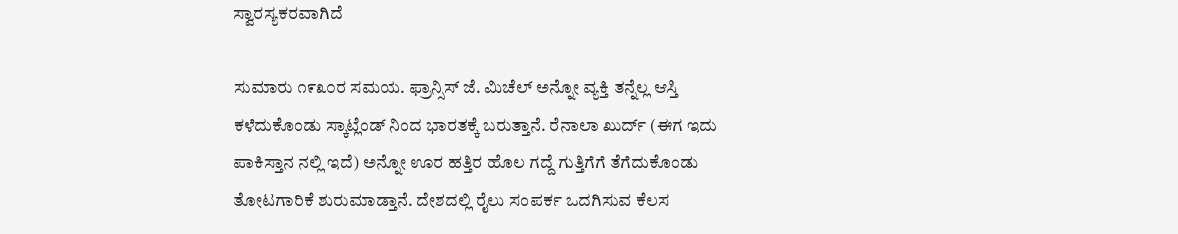ಸ್ವಾರಸ್ಯಕರವಾಗಿದೆ

ಸುಮಾರು ೧೯೩೦ರ ಸಮಯ. ಫ್ರಾನ್ಸಿಸ್ ಜೆ. ಮಿಚೆಲ್ ಅನ್ನೋ ವ್ಯಕ್ತಿ ತನ್ನೆಲ್ಲ ಆಸ್ತಿ ಕಳೆದುಕೊಂಡು ಸ್ಕಾಟ್ಲೆಂಡ್ ನಿಂದ ಭಾರತಕ್ಕೆ ಬರುತ್ತಾನೆ. ರೆನಾಲಾ ಖುರ್ದ್ (ಈಗ ಇದು ಪಾಕಿಸ್ತಾನ ನಲ್ಲಿ ಇದೆ) ಅನ್ನೋ ಊರ ಹತ್ತಿರ ಹೊಲ ಗದ್ದೆ ಗುತ್ತಿಗೆಗೆ ತೆಗೆದುಕೊಂಡು ತೋಟಗಾರಿಕೆ ಶುರುಮಾಡ್ತಾನೆ. ದೇಶದಲ್ಲಿ ರೈಲು ಸಂಪರ್ಕ ಒದಗಿಸುವ ಕೆಲಸ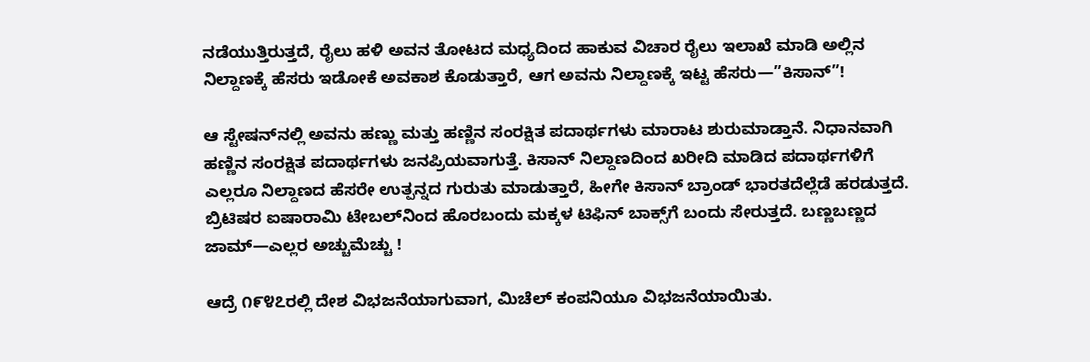ನಡೆಯುತ್ತಿರುತ್ತದೆ, ರೈಲು ಹಳಿ ಅವನ ತೋಟದ ಮಧ್ಯದಿಂದ ಹಾಕುವ ವಿಚಾರ ರೈಲು ಇಲಾಖೆ ಮಾಡಿ ಅಲ್ಲಿನ ನಿಲ್ದಾಣಕ್ಕೆ ಹೆಸರು ಇಡೋಕೆ ಅವಕಾಶ ಕೊಡುತ್ತಾರೆ, ಆಗ ಅವನು ನಿಲ್ದಾಣಕ್ಕೆ ಇಟ್ಟ ಹೆಸರು—”ಕಿಸಾನ್”!

ಆ ಸ್ಟೇಷನ್‌ನಲ್ಲಿ ಅವನು ಹಣ್ಣು ಮತ್ತು ಹಣ್ಣಿನ ಸಂರಕ್ಷಿತ ಪದಾರ್ಥಗಳು ಮಾರಾಟ ಶುರುಮಾಡ್ತಾನೆ. ನಿಧಾನವಾಗಿ ಹಣ್ಣಿನ ಸಂರಕ್ಷಿತ ಪದಾರ್ಥಗಳು ಜನಪ್ರಿಯವಾಗುತ್ತೆ. ಕಿಸಾನ್ ನಿಲ್ದಾಣದಿಂದ ಖರೀದಿ ಮಾಡಿದ ಪದಾರ್ಥಗಳಿಗೆ ಎಲ್ಲರೂ ನಿಲ್ದಾಣದ ಹೆಸರೇ ಉತ್ಪನ್ನದ ಗುರುತು ಮಾಡುತ್ತಾರೆ, ಹೀಗೇ ಕಿಸಾನ್ ಬ್ರಾಂಡ್ ಭಾರತದೆಲ್ಲೆಡೆ ಹರಡುತ್ತದೆ. ಬ್ರಿಟಿಷರ ಐಷಾರಾಮಿ ಟೇಬಲ್‌ನಿಂದ ಹೊರಬಂದು ಮಕ್ಕಳ ಟಿಫಿನ್ ಬಾಕ್ಸ್‌ಗೆ ಬಂದು ಸೇರುತ್ತದೆ. ಬಣ್ಣಬಣ್ಣದ ಜಾಮ್—ಎಲ್ಲರ ಅಚ್ಚುಮೆಚ್ಚು !

ಆದ್ರೆ ೧೯೪೭ರಲ್ಲಿ ದೇಶ ವಿಭಜನೆಯಾಗುವಾಗ, ಮಿಚೆಲ್ ಕಂಪನಿಯೂ ವಿಭಜನೆಯಾಯಿತು.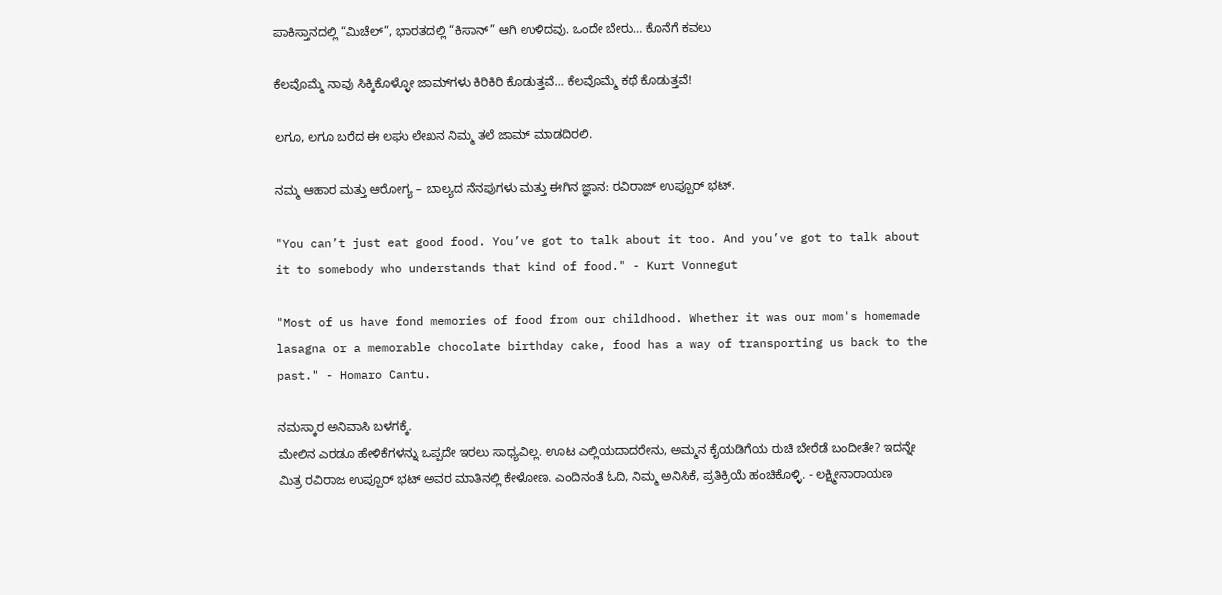ಪಾಕಿಸ್ತಾನದಲ್ಲಿ “ಮಿಚೆಲ್”, ಭಾರತದಲ್ಲಿ “ಕಿಸಾನ್” ಆಗಿ ಉಳಿದವು. ಒಂದೇ ಬೇರು… ಕೊನೆಗೆ ಕವಲು

ಕೆಲವೊಮ್ಮೆ ನಾವು ಸಿಕ್ಕಿಕೊಳ್ಳೋ ಜಾಮ್‌ಗಳು ಕಿರಿಕಿರಿ ಕೊಡುತ್ತವೆ… ಕೆಲವೊಮ್ಮೆ ಕಥೆ ಕೊಡುತ್ತವೆ!

ಲಗೂ, ಲಗೂ ಬರೆದ ಈ ಲಘು ಲೇಖನ ನಿಮ್ಮ ತಲೆ ಜಾಮ್ ಮಾಡದಿರಲಿ.

ನಮ್ಮ ಆಹಾರ ಮತ್ತು ಆರೋಗ್ಯ – ಬಾಲ್ಯದ ನೆನಪುಗಳು ಮತ್ತು ಈಗಿನ ಜ್ಞಾನ: ರವಿರಾಜ್ ಉಪ್ಪೂರ್ ಭಟ್.

"You can’t just eat good food. You’ve got to talk about it too. And you’ve got to talk about it to somebody who understands that kind of food." - Kurt Vonnegut

"Most of us have fond memories of food from our childhood. Whether it was our mom's homemade lasagna or a memorable chocolate birthday cake, food has a way of transporting us back to the past." - Homaro Cantu.

ನಮಸ್ಕಾರ ಅನಿವಾಸಿ ಬಳಗಕ್ಕೆ.
ಮೇಲಿನ ಎರಡೂ ಹೇಳಿಕೆಗಳನ್ನು ಒಪ್ಪದೇ ಇರಲು ಸಾಧ್ಯವಿಲ್ಲ. ಊಟ ಎಲ್ಲಿಯದಾದರೇನು, ಅಮ್ಮನ ಕೈಯಡಿಗೆಯ ರುಚಿ ಬೇರೆಡೆ ಬಂದೀತೇ? ಇದನ್ನೇ ಮಿತ್ರ ರವಿರಾಜ ಉಪ್ಪೂರ್ ಭಟ್ ಅವರ ಮಾತಿನಲ್ಲಿ ಕೇಳೋಣ. ಎಂದಿನಂತೆ ಓದಿ, ನಿಮ್ಮ ಅನಿಸಿಕೆ, ಪ್ರತಿಕ್ರಿಯೆ ಹಂಚಿಕೊಳ್ಳಿ. - ಲಕ್ಷ್ಮೀನಾರಾಯಣ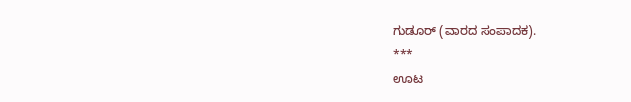ಗುಡೂರ್ (ವಾರದ ಸಂಪಾದಕ).
***
ಊಟ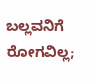ಬಲ್ಲವನಿಗೆ ರೋಗವಿಲ್ಲ;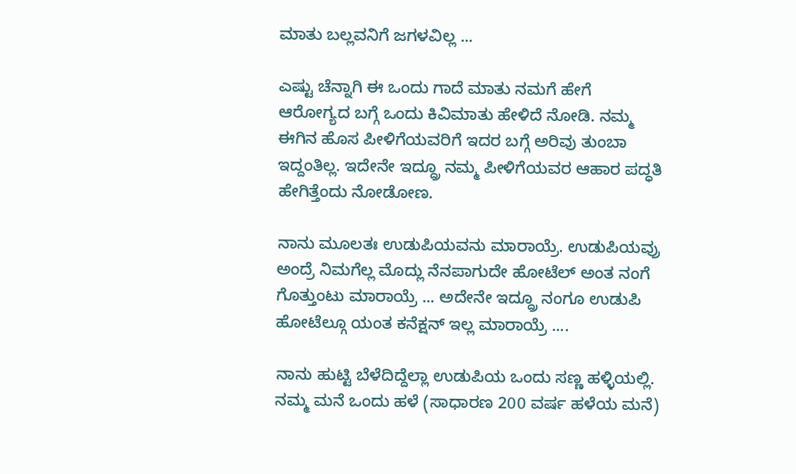ಮಾತು ಬಲ್ಲವನಿಗೆ ಜಗಳವಿಲ್ಲ ...

ಎಷ್ಟು ಚೆನ್ನಾಗಿ ಈ ಒಂದು ಗಾದೆ ಮಾತು ನಮಗೆ ಹೇಗೆ ಆರೋಗ್ಯದ ಬಗ್ಗೆ ಒಂದು ಕಿವಿಮಾತು ಹೇಳಿದೆ ನೋಡಿ. ನಮ್ಮ ಈಗಿನ ಹೊಸ ಪೀಳಿಗೆಯವರಿಗೆ ಇದರ ಬಗ್ಗೆ ಅರಿವು ತುಂಬಾ ಇದ್ದಂತಿಲ್ಲ. ಇದೇನೇ ಇದ್ದ್ರೂ ನಮ್ಮ ಪೀಳಿಗೆಯವರ ಆಹಾರ ಪದ್ಧತಿ ಹೇಗಿತ್ತೆಂದು ನೋಡೋಣ.

ನಾನು ಮೂಲತಃ ಉಡುಪಿಯವನು ಮಾರಾಯ್ರೆ. ಉಡುಪಿಯವ್ರು ಅಂದ್ರೆ ನಿಮಗೆಲ್ಲ ಮೊದ್ಲು ನೆನಪಾಗುದೇ ಹೋಟೆಲ್ ಅಂತ ನಂಗೆ ಗೊತ್ತುಂಟು ಮಾರಾಯ್ರೆ ... ಅದೇನೇ ಇದ್ದ್ರೂ ನಂಗೂ ಉಡುಪಿ ಹೋಟೆಲ್ಗೂ ಯಂತ ಕನೆಕ್ಷನ್ ಇಲ್ಲ ಮಾರಾಯ್ರೆ ....

ನಾನು ಹುಟ್ಟಿ ಬೆಳೆದಿದ್ದೆಲ್ಲಾ ಉಡುಪಿಯ ಒಂದು ಸಣ್ಣ ಹಳ್ಳಿಯಲ್ಲಿ. ನಮ್ಮ ಮನೆ ಒಂದು ಹಳೆ (ಸಾಧಾರಣ 200 ವರ್ಷ ಹಳೆಯ ಮನೆ)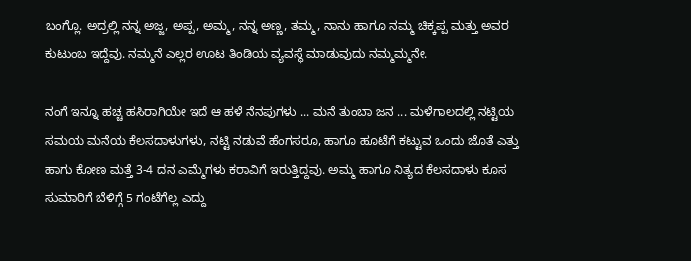ಬಂಗ್ಲೊ. ಅದ್ರಲ್ಲಿ ನನ್ನ ಅಜ್ಜ, ಅಪ್ಪ, ಅಮ್ಮ, ನನ್ನ ಅಣ್ಣ, ತಮ್ಮ, ನಾನು ಹಾಗೂ ನಮ್ಮ ಚಿಕ್ಕಪ್ಪ ಮತ್ತು ಅವರ ಕುಟುಂಬ ಇದ್ದೆವು. ನಮ್ಮನೆ ಎಲ್ಲರ ಊಟ ತಿಂಡಿಯ ವ್ಯವಸ್ಥೆ ಮಾಡುವುದು ನಮ್ಮಮ್ಮನೇ.

ನಂಗೆ ಇನ್ನೂ ಹಚ್ಚ ಹಸಿರಾಗಿಯೇ ಇದೆ ಆ ಹಳೆ ನೆನಪುಗಳು ... ಮನೆ ತುಂಬಾ ಜನ ... ಮಳೆಗಾಲದಲ್ಲಿ ನಟ್ಟಿಯ ಸಮಯ ಮನೆಯ ಕೆಲಸದಾಳುಗಳು, ನಟ್ಟಿ ನಡುವೆ ಹೆಂಗಸರೂ, ಹಾಗೂ ಹೂಟೆಗೆ ಕಟ್ಟುವ ಒಂದು ಜೊತೆ ಎತ್ತು ಹಾಗು ಕೋಣ ಮತ್ತೆ 3-4 ದನ ಎಮ್ಮೆಗಳು ಕರಾವಿಗೆ ಇರುತ್ತಿದ್ದವು. ಅಮ್ಮ ಹಾಗೂ ನಿತ್ಯದ ಕೆಲಸದಾಳು ಕೂಸ ಸುಮಾರಿಗೆ ಬೆಳಿಗ್ಗೆ 5 ಗಂಟೆಗೆಲ್ಲ ಎದ್ದು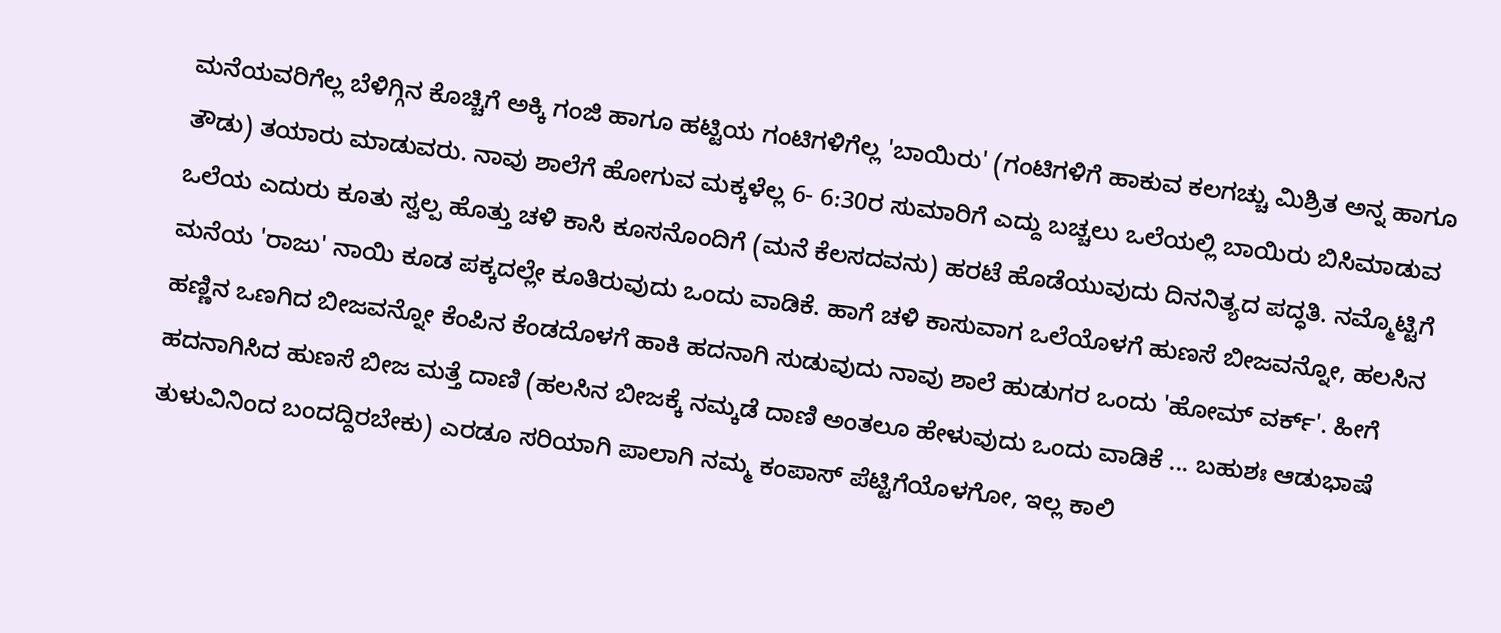ಮನೆಯವರಿಗೆಲ್ಲ ಬೆಳಿಗ್ಗಿನ ಕೊಚ್ಚಿಗೆ ಅಕ್ಕಿ ಗಂಜಿ ಹಾಗೂ ಹಟ್ಟಿಯ ಗಂಟಿಗಳಿಗೆಲ್ಲ 'ಬಾಯಿರು' (ಗಂಟಿಗಳಿಗೆ ಹಾಕುವ ಕಲಗಚ್ಚು ಮಿಶ್ರಿತ ಅನ್ನ ಹಾಗೂ ತೌಡು) ತಯಾರು ಮಾಡುವರು. ನಾವು ಶಾಲೆಗೆ ಹೋಗುವ ಮಕ್ಕಳೆಲ್ಲ 6- 6:30ರ ಸುಮಾರಿಗೆ ಎದ್ದು ಬಚ್ಚಲು ಒಲೆಯಲ್ಲಿ ಬಾಯಿರು ಬಿಸಿಮಾಡುವ ಒಲೆಯ ಎದುರು ಕೂತು ಸ್ವಲ್ಪ ಹೊತ್ತು ಚಳಿ ಕಾಸಿ ಕೂಸನೊಂದಿಗೆ (ಮನೆ ಕೆಲಸದವನು) ಹರಟೆ ಹೊಡೆಯುವುದು ದಿನನಿತ್ಯದ ಪದ್ಧತಿ. ನಮ್ಮೊಟ್ಟಿಗೆ ಮನೆಯ 'ರಾಜು' ನಾಯಿ ಕೂಡ ಪಕ್ಕದಲ್ಲೇ ಕೂತಿರುವುದು ಒಂದು ವಾಡಿಕೆ. ಹಾಗೆ ಚಳಿ ಕಾಸುವಾಗ ಒಲೆಯೊಳಗೆ ಹುಣಸೆ ಬೀಜವನ್ನೋ, ಹಲಸಿನ ಹಣ್ಣಿನ ಒಣಗಿದ ಬೀಜವನ್ನೋ ಕೆಂಪಿನ ಕೆಂಡದೊಳಗೆ ಹಾಕಿ ಹದನಾಗಿ ಸುಡುವುದು ನಾವು ಶಾಲೆ ಹುಡುಗರ ಒಂದು 'ಹೋಮ್ ವರ್ಕ್'. ಹೀಗೆ ಹದನಾಗಿಸಿದ ಹುಣಸೆ ಬೀಜ ಮತ್ತೆ ದಾಣಿ (ಹಲಸಿನ ಬೀಜಕ್ಕೆ ನಮ್ಕಡೆ ದಾಣಿ ಅಂತಲೂ ಹೇಳುವುದು ಒಂದು ವಾಡಿಕೆ ... ಬಹುಶಃ ಆಡುಭಾಷೆ ತುಳುವಿನಿಂದ ಬಂದದ್ದಿರಬೇಕು) ಎರಡೂ ಸರಿಯಾಗಿ ಪಾಲಾಗಿ ನಮ್ಮ ಕಂಪಾಸ್ ಪೆಟ್ಟಿಗೆಯೊಳಗೋ, ಇಲ್ಲ ಕಾಲಿ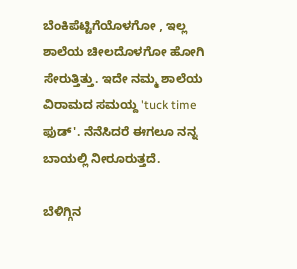ಬೆಂಕಿಪೆಟ್ಟಿಗೆಯೊಳಗೋ , ಇಲ್ಲ ಶಾಲೆಯ ಚೀಲದೊಳಗೋ ಹೋಗಿ ಸೇರುತ್ತಿತ್ತು. ಇದೇ ನಮ್ಮ ಶಾಲೆಯ ವಿರಾಮದ ಸಮಯ್ದ 'tuck time ಫುಡ್'. ನೆನೆಸಿದರೆ ಈಗಲೂ ನನ್ನ ಬಾಯಲ್ಲಿ ನೀರೂರುತ್ತದೆ.

ಬೆಳಿಗ್ಗಿನ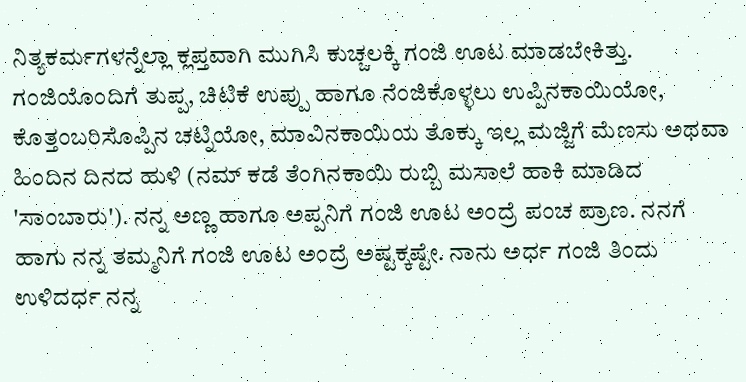ನಿತ್ಯಕರ್ಮಗಳನ್ನೆಲ್ಲಾ ಕ್ಲಪ್ತವಾಗಿ ಮುಗಿಸಿ ಕುಚ್ಚಲಕ್ಕಿ ಗಂಜಿ ಊಟ ಮಾಡಬೇಕಿತ್ತು. ಗಂಜಿಯೊಂದಿಗೆ ತುಪ್ಪ, ಚಿಟಿಕೆ ಉಪ್ಪು ಹಾಗೂ ನೆಂಜಿಕೊಳ್ಳಲು ಉಪ್ಪಿನಕಾಯಿಯೋ, ಕೊತ್ತಂಬರಿಸೊಪ್ಪಿನ ಚಟ್ನಿಯೋ, ಮಾವಿನಕಾಯಿಯ ತೊಕ್ಕು ಇಲ್ಲ ಮಜ್ಜಿಗೆ ಮೆಣಸು ಅಥವಾ ಹಿಂದಿನ ದಿನದ ಹುಳಿ (ನಮ್ ಕಡೆ ತೆಂಗಿನಕಾಯಿ ರುಬ್ಬಿ ಮಸಾಲೆ ಹಾಕಿ ಮಾಡಿದ 'ಸಾಂಬಾರು'). ನನ್ನ ಅಣ್ಣ ಹಾಗೂ ಅಪ್ಪನಿಗೆ ಗಂಜಿ ಊಟ ಅಂದ್ರೆ ಪಂಚ ಪ್ರಾಣ. ನನಗೆ ಹಾಗು ನನ್ನ ತಮ್ಮನಿಗೆ ಗಂಜಿ ಊಟ ಅಂದ್ರೆ ಅಷ್ಟಕ್ಕಷ್ಟೇ. ನಾನು ಅರ್ಧ ಗಂಜಿ ತಿಂದು ಉಳಿದರ್ಧ ನನ್ನ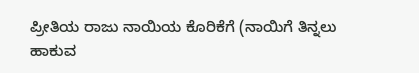ಪ್ರೀತಿಯ ರಾಜು ನಾಯಿಯ ಕೊರಿಕೆಗೆ (ನಾಯಿಗೆ ತಿನ್ನಲು ಹಾಕುವ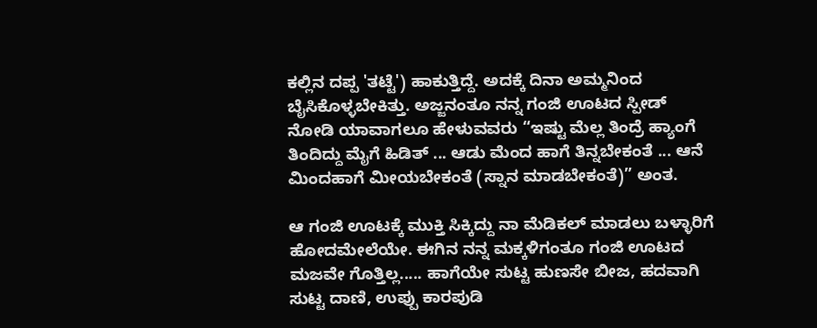ಕಲ್ಲಿನ ದಪ್ಪ 'ತಟ್ಟೆ') ಹಾಕುತ್ತಿದ್ದೆ. ಅದಕ್ಕೆ ದಿನಾ ಅಮ್ಮನಿಂದ ಬೈಸಿಕೊಳ್ಳಬೇಕಿತ್ತು. ಅಜ್ಜನಂತೂ ನನ್ನ ಗಂಜಿ ಊಟದ ಸ್ಪೀಡ್ ನೋಡಿ ಯಾವಾಗಲೂ ಹೇಳುವವರು “ಇಷ್ಟು ಮೆಲ್ಲ ತಿಂದ್ರೆ ಹ್ಯಾಂಗೆ ತಿಂದಿದ್ದು ಮೈಗೆ ಹಿಡಿತ್ ... ಆಡು ಮೆಂದ ಹಾಗೆ ತಿನ್ನಬೇಕಂತೆ ... ಆನೆ ಮಿಂದಹಾಗೆ ಮೀಯಬೇಕಂತೆ (ಸ್ನಾನ ಮಾಡಬೇಕಂತೆ)” ಅಂತ.

ಆ ಗಂಜಿ ಊಟಕ್ಕೆ ಮುಕ್ತಿ ಸಿಕ್ಕಿದ್ದು ನಾ ಮೆಡಿಕಲ್ ಮಾಡಲು ಬಳ್ಳಾರಿಗೆ ಹೋದಮೇಲೆಯೇ. ಈಗಿನ ನನ್ನ ಮಕ್ಕಳಿಗಂತೂ ಗಂಜಿ ಊಟದ ಮಜವೇ ಗೊತ್ತಿಲ್ಲ..... ಹಾಗೆಯೇ ಸುಟ್ಟ ಹುಣಸೇ ಬೀಜ, ಹದವಾಗಿ ಸುಟ್ಟ ದಾಣಿ, ಉಪ್ಪು ಕಾರಪುಡಿ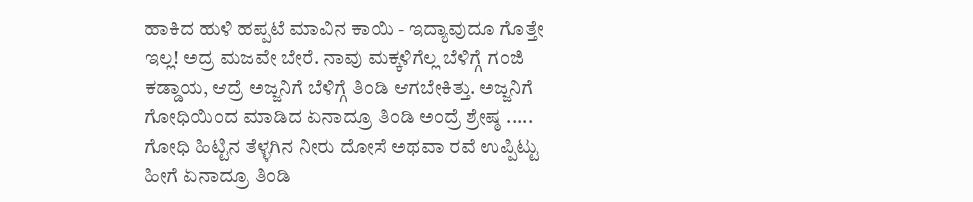ಹಾಕಿದ ಹುಳಿ ಹಪ್ಪಟೆ ಮಾವಿನ ಕಾಯಿ - ಇದ್ಯಾವುದೂ ಗೊತ್ತೇ ಇಲ್ಲ! ಅದ್ರ ಮಜವೇ ಬೇರೆ. ನಾವು ಮಕ್ಕಳಿಗೆಲ್ಲ ಬೆಳಿಗ್ಗೆ ಗಂಜಿ ಕಡ್ಡಾಯ, ಆದ್ರೆ ಅಜ್ಜನಿಗೆ ಬೆಳಿಗ್ಗೆ ತಿಂಡಿ ಆಗಬೇಕಿತ್ತು. ಅಜ್ಜನಿಗೆ ಗೋಧಿಯಿಂದ ಮಾಡಿದ ಏನಾದ್ರೂ ತಿಂಡಿ ಅಂದ್ರೆ ಶ್ರೇಷ್ಠ ..... ಗೋಧಿ ಹಿಟ್ಟಿನ ತೆಳ್ಳಗಿನ ನೀರು ದೋಸೆ ಅಥವಾ ರವೆ ಉಪ್ಪಿಟ್ಟು ಹೀಗೆ ಏನಾದ್ರೂ ತಿಂಡಿ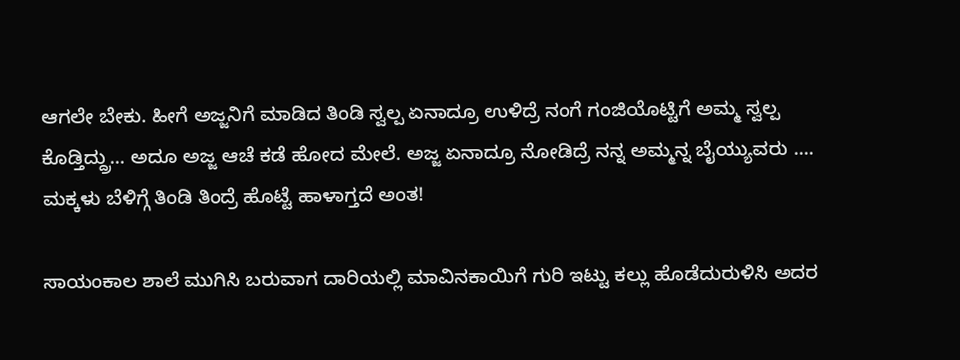ಆಗಲೇ ಬೇಕು. ಹೀಗೆ ಅಜ್ಜನಿಗೆ ಮಾಡಿದ ತಿಂಡಿ ಸ್ವಲ್ಪ ಏನಾದ್ರೂ ಉಳಿದ್ರೆ ನಂಗೆ ಗಂಜಿಯೊಟ್ಟಿಗೆ ಅಮ್ಮ ಸ್ವಲ್ಪ ಕೊಡ್ತಿದ್ದ್ರು... ಅದೂ ಅಜ್ಜ ಆಚೆ ಕಡೆ ಹೋದ ಮೇಲೆ. ಅಜ್ಜ ಏನಾದ್ರೂ ನೋಡಿದ್ರೆ ನನ್ನ ಅಮ್ಮನ್ನ ಬೈಯ್ಯುವರು .... ಮಕ್ಕಳು ಬೆಳಿಗ್ಗೆ ತಿಂಡಿ ತಿಂದ್ರೆ ಹೊಟ್ಟೆ ಹಾಳಾಗ್ತದೆ ಅಂತ!

ಸಾಯಂಕಾಲ ಶಾಲೆ ಮುಗಿಸಿ ಬರುವಾಗ ದಾರಿಯಲ್ಲಿ ಮಾವಿನಕಾಯಿಗೆ ಗುರಿ ಇಟ್ಟು ಕಲ್ಲು ಹೊಡೆದುರುಳಿಸಿ ಅದರ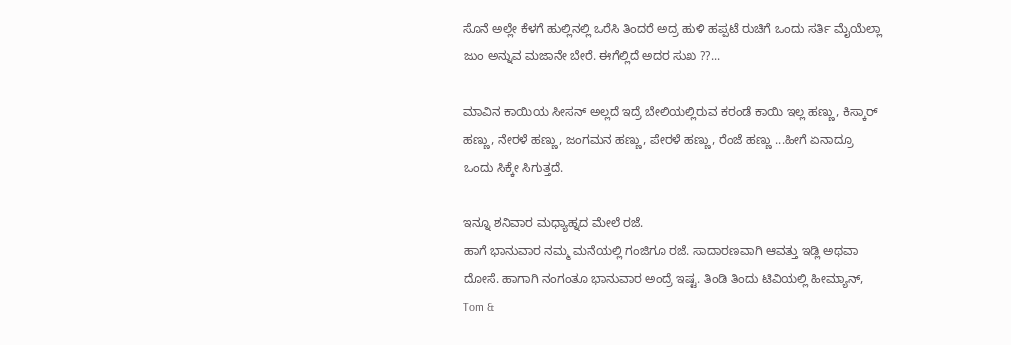ಸೊನೆ ಅಲ್ಲೇ ಕೆಳಗೆ ಹುಲ್ಲಿನಲ್ಲಿ ಒರೆಸಿ ತಿಂದರೆ ಅದ್ರ ಹುಳಿ ಹಪ್ಪಟೆ ರುಚಿಗೆ ಒಂದು ಸರ್ತಿ ಮೈಯೆಲ್ಲಾ ಜುಂ ಅನ್ನುವ ಮಜಾನೇ ಬೇರೆ. ಈಗೆಲ್ಲಿದೆ ಅದರ ಸುಖ ??...

ಮಾವಿನ ಕಾಯಿಯ ಸೀಸನ್ ಅಲ್ಲದೆ ಇದ್ರೆ ಬೇಲಿಯಲ್ಲಿರುವ ಕರಂಡೆ ಕಾಯಿ ಇಲ್ಲ ಹಣ್ಣು, ಕಿಸ್ಕಾರ್ ಹಣ್ಣು, ನೇರಳೆ ಹಣ್ಣು, ಜಂಗಮನ ಹಣ್ಣು, ಪೇರಳೆ ಹಣ್ಣು, ರೆಂಜೆ ಹಣ್ಣು ...ಹೀಗೆ ಏನಾದ್ರೂ ಒಂದು ಸಿಕ್ಕೇ ಸಿಗುತ್ತದೆ.

ಇನ್ನೂ ಶನಿವಾರ ಮಧ್ಯಾಹ್ನದ ಮೇಲೆ ರಜೆ.
ಹಾಗೆ ಭಾನುವಾರ ನಮ್ಮ ಮನೆಯಲ್ಲಿ ಗಂಜಿಗೂ ರಜೆ. ಸಾದಾರಣವಾಗಿ ಆವತ್ತು ಇಡ್ಲಿ ಅಥವಾ ದೋಸೆ. ಹಾಗಾಗಿ ನಂಗಂತೂ ಭಾನುವಾರ ಅಂದ್ರೆ ಇಷ್ಟ. ತಿಂಡಿ ತಿಂದು ಟಿವಿಯಲ್ಲಿ ಹೀಮ್ಯಾನ್, Tom &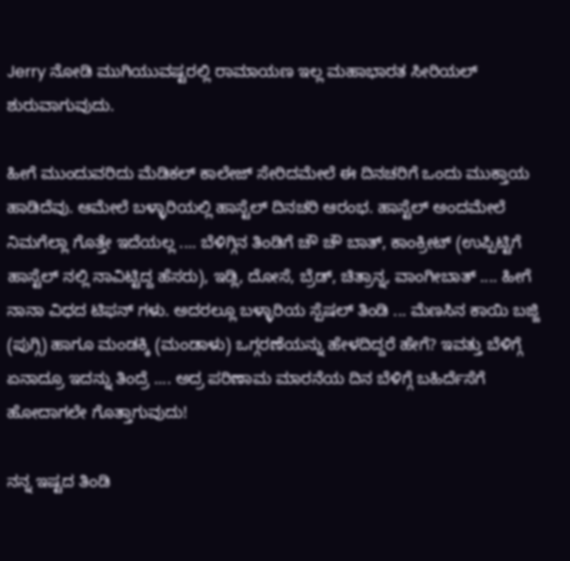Jerry ನೋಡಿ ಮುಗಿಯುವಷ್ಟರಲ್ಲಿ ರಾಮಾಯಣ ಇಲ್ಲ ಮಹಾಭಾರತ ಸೀರಿಯಲ್ ಶುರುವಾಗುವುದು.

ಹೀಗೆ ಮುಂದುವರಿದು ಮೆಡಿಕಲ್ ಕಾಲೇಜ್ ಸೇರಿದಮೇಲೆ ಈ ದಿನಚರಿಗೆ ಒಂದು ಮುಕ್ತಾಯ ಹಾಡಿದೆವು. ಆಮೇಲೆ ಬಳ್ಳಾರಿಯಲ್ಲಿ ಹಾಸ್ಟೆಲ್ ದಿನಚರಿ ಆರಂಭ. ಹಾಸ್ಟೆಲ್ ಅಂದಮೇಲೆ ನಿಮಗೆಲ್ಲಾ ಗೊತ್ತೇ ಇದೆಯಲ್ಲ .... ಬೆಳಿಗ್ಗಿನ ತಿಂಡಿಗೆ ಚೌ ಚೌ ಬಾತ್, ಕಾಂಕ್ರೀಟ್ (ಉಪ್ಪಿಟ್ಟಿಗೆ ಹಾಸ್ಟೆಲ್ ನಲ್ಲಿ ನಾವಿಟ್ಟಿದ್ದ ಹೆಸರು), ಇಡ್ಲಿ, ದೋಸೆ, ಬ್ರೆಡ್, ಚಿತ್ರಾನ್ನ, ವಾಂಗೀಬಾತ್ .... ಹೀಗೆ ನಾನಾ ವಿಧದ ಟಿಫನ್ ಗಳು. ಅದರಲ್ಲೂ ಬಳ್ಳಾರಿಯ ಸ್ಪೆಷಲ್ ತಿಂಡಿ ... ಮೆಣಸಿನ ಕಾಯಿ ಬಜ್ಜಿ (ಪುಗ್ಗಿ) ಹಾಗೂ ಮಂಡಕ್ಕಿ (ಮಂಡಾಳು) ಒಗ್ಗರಣೆಯನ್ನು ಹೇಳದಿದ್ದರೆ ಹೇಗೆ? ಇವತ್ತು ಬೆಳಿಗ್ಗೆ ಏನಾದ್ರೂ ಇದನ್ನು ತಿಂದ್ರೆ .... ಅದ್ರ ಪರಿಣಾಮ ಮಾರನೆಯ ದಿನ ಬೆಳಿಗ್ಗೆ ಬಹಿರ್ದೆಸೆಗೆ ಹೋದಾಗಲೇ ಗೊತ್ತಾಗುವುದು!

ನನ್ನ ಇಷ್ಟದ ತಿಂಡಿ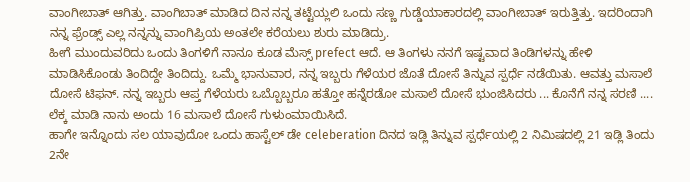ವಾಂಗೀಬಾತ್ ಆಗಿತ್ತು. ವಾಂಗಿಬಾತ್ ಮಾಡಿದ ದಿನ ನನ್ನ ತಟ್ಟೆಯ್ಲಲಿ ಒಂದು ಸಣ್ಣ ಗುಡ್ಡೆಯಾಕಾರದಲ್ಲಿ ವಾಂಗೀಬಾತ್ ಇರುತ್ತಿತ್ತು. ಇದರಿಂದಾಗಿ ನನ್ನ ಫ್ರೆಂಡ್ಸ್ ಎಲ್ಲ ನನ್ನನ್ನು ವಾಂಗಿಪ್ರಿಯ ಅಂತಲೇ ಕರೆಯಲು ಶುರು ಮಾಡಿದ್ರು.
ಹೀಗೆ ಮುಂದುವರಿದು ಒಂದು ತಿಂಗಳಿಗೆ ನಾನೂ ಕೂಡ ಮೆಸ್ಸ್ prefect ಆದೆ. ಆ ತಿಂಗಳು ನನಗೆ ಇಷ್ಟವಾದ ತಿಂಡಿಗಳನ್ನು ಹೇಳಿ ಮಾಡಿಸಿಕೊಂಡು ತಿಂದಿದ್ದೇ ತಿಂದಿದ್ದು. ಒಮ್ಮೆ ಭಾನುವಾರ, ನನ್ನ ಇಬ್ಬರು ಗೆಳೆಯರ ಜೊತೆ ದೋಸೆ ತಿನ್ನುವ ಸ್ಪರ್ಧೆ ನಡೆಯಿತು. ಆವತ್ತು ಮಸಾಲೆ ದೋಸೆ ಟಿಫನ್. ನನ್ನ ಇಬ್ಬರು ಆಪ್ತ ಗೆಳೆಯರು ಒಬ್ಬೊಬ್ಬರೂ ಹತ್ತೋ ಹನ್ನೆರಡೋ ಮಸಾಲೆ ದೋಸೆ ಭುಂಜಿಸಿದರು ... ಕೊನೆಗೆ ನನ್ನ ಸರಣಿ .... ಲೆಕ್ಕ ಮಾಡಿ ನಾನು ಅಂದು 16 ಮಸಾಲೆ ದೋಸೆ ಗುಳುಂಮಾಯಿಸಿದೆ.
ಹಾಗೇ ಇನ್ನೊಂದು ಸಲ ಯಾವುದೋ ಒಂದು ಹಾಸ್ಟೆಲ್ ಡೇ celeberation ದಿನದ ಇಡ್ಲಿ ತಿನ್ನುವ ಸ್ಪರ್ಧೆಯಲ್ಲಿ 2 ನಿಮಿಷದಲ್ಲಿ 21 ಇಡ್ಲಿ ತಿಂದು 2ನೇ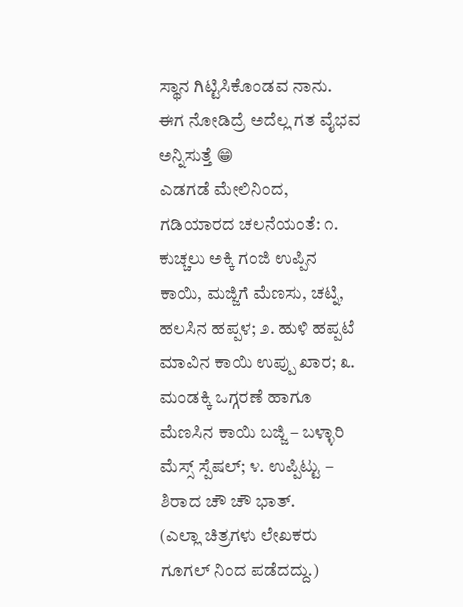ಸ್ಥಾನ ಗಿಟ್ಟಿಸಿಕೊಂಡವ ನಾನು.
ಈಗ ನೋಡಿದ್ರೆ ಅದೆಲ್ಲ ಗತ ವೈಭವ ಅನ್ನಿಸುತ್ತೆ 😁
ಎಡಗಡೆ ಮೇಲಿನಿಂದ, ಗಡಿಯಾರದ ಚಲನೆಯಂತೆ: ೧. ಕುಚ್ಚಲು ಅಕ್ಕಿ ಗಂಜಿ ಉಪ್ಪಿನ ಕಾಯಿ, ಮಜ್ಜಿಗೆ ಮೆಣಸು, ಚಟ್ನಿ, ಹಲಸಿನ ಹಪ್ಪಳ; ೨. ಹುಳಿ ಹಪ್ಪಟೆ ಮಾವಿನ ಕಾಯಿ ಉಪ್ಪು ಖಾರ; ೩. ಮಂಡಕ್ಕಿ ಒಗ್ಗರಣೆ ಹಾಗೂ ಮೆಣಸಿನ ಕಾಯಿ ಬಜ್ಜಿ – ಬಳ್ಳಾರಿ ಮೆಸ್ಸ್ ಸ್ಪೆಷಲ್; ೪. ಉಪ್ಪಿಟ್ಟು – ಶಿರಾದ ಚೌ ಚೌ ಭಾತ್.
(ಎಲ್ಲಾ ಚಿತ್ರಗಳು ಲೇಖಕರು ಗೂಗಲ್ ನಿಂದ ಪಡೆದದ್ದು.)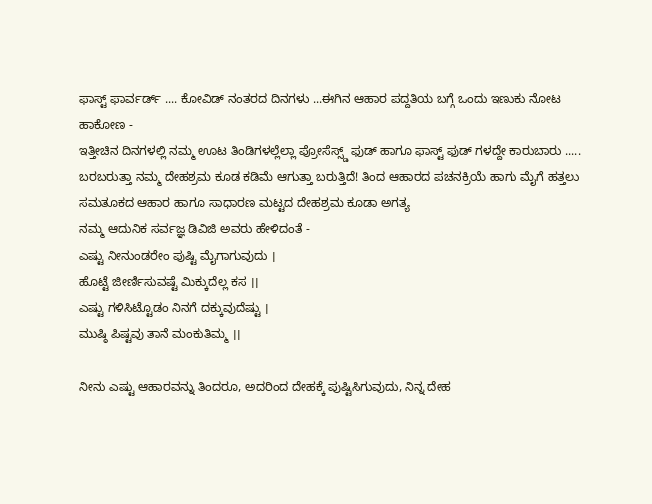ಫಾಸ್ಟ್ ಫಾರ್ವರ್ಡ್ .... ಕೋವಿಡ್ ನಂತರದ ದಿನಗಳು ...ಈಗಿನ ಆಹಾರ ಪದ್ದತಿಯ ಬಗ್ಗೆ ಒಂದು ಇಣುಕು ನೋಟ ಹಾಕೋಣ -
ಇತ್ತೀಚಿನ ದಿನಗಳಲ್ಲಿ ನಮ್ಮ ಊಟ ತಿಂಡಿಗಳಲ್ಲೆಲ್ಲಾ ಪ್ರೋಸೆಸ್ಸ್ಡ್ ಫುಡ್ ಹಾಗೂ ಫಾಸ್ಟ್ ಫುಡ್ ಗಳದ್ದೇ ಕಾರುಬಾರು .....
ಬರಬರುತ್ತಾ ನಮ್ಮ ದೇಹಶ್ರಮ ಕೂಡ ಕಡಿಮೆ ಆಗುತ್ತಾ ಬರುತ್ತಿದೆ! ತಿಂದ ಆಹಾರದ ಪಚನಕ್ರಿಯೆ ಹಾಗು ಮೈಗೆ ಹತ್ತಲು ಸಮತೂಕದ ಆಹಾರ ಹಾಗೂ ಸಾಧಾರಣ ಮಟ್ಟದ ದೇಹಶ್ರಮ ಕೂಡಾ ಅಗತ್ಯ
ನಮ್ಮ ಆದುನಿಕ ಸರ್ವಜ್ಞ ಡಿವಿಜಿ ಅವರು ಹೇಳಿದಂತೆ -
ಎಷ್ಟು ನೀನುಂಡರೇಂ ಪುಷ್ಟಿ ಮೈಗಾಗುವುದು ।
ಹೊಟ್ಟೆ ಜೀರ್ಣಿಸುವಷ್ಟೆ ಮಿಕ್ಕುದೆಲ್ಲ ಕಸ ।।
ಎಷ್ಟು ಗಳಿಸಿಟ್ಟೊಡಂ ನಿನಗೆ ದಕ್ಕುವುದೆಷ್ಟು ।
ಮುಷ್ಠಿ ಪಿಷ್ಟವು ತಾನೆ ಮಂಕುತಿಮ್ಮ ।।

ನೀನು ಎಷ್ಟು ಆಹಾರವನ್ನು ತಿಂದರೂ, ಅದರಿಂದ ದೇಹಕ್ಕೆ ಪುಷ್ಟಿಸಿಗುವುದು, ನಿನ್ನ ದೇಹ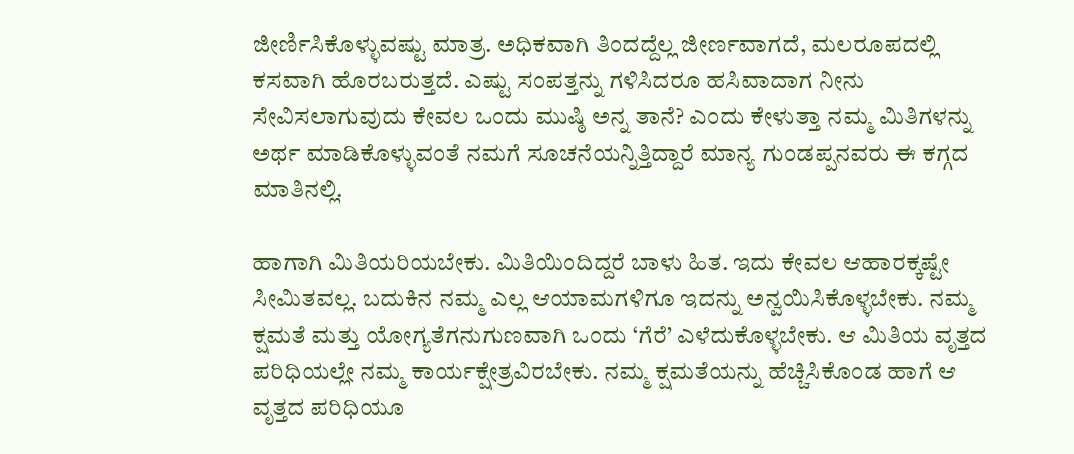ಜೀರ್ಣಿಸಿಕೊಳ್ಳುವಷ್ಟು ಮಾತ್ರ. ಅಧಿಕವಾಗಿ ತಿಂದದ್ದೆಲ್ಲ ಜೀರ್ಣವಾಗದೆ, ಮಲರೂಪದಲ್ಲಿ ಕಸವಾಗಿ ಹೊರಬರುತ್ತದೆ. ಎಷ್ಟು ಸಂಪತ್ತನ್ನು ಗಳಿಸಿದರೂ ಹಸಿವಾದಾಗ ನೀನು ಸೇವಿಸಲಾಗುವುದು ಕೇವಲ ಒಂದು ಮುಷ್ಠಿ ಅನ್ನ ತಾನೆ? ಎಂದು ಕೇಳುತ್ತಾ ನಮ್ಮ ಮಿತಿಗಳನ್ನು ಅರ್ಥ ಮಾಡಿಕೊಳ್ಳುವಂತೆ ನಮಗೆ ಸೂಚನೆಯನ್ನಿತ್ತಿದ್ದಾರೆ ಮಾನ್ಯ ಗುಂಡಪ್ಪನವರು ಈ ಕಗ್ಗದ ಮಾತಿನಲ್ಲಿ.

ಹಾಗಾಗಿ ಮಿತಿಯರಿಯಬೇಕು. ಮಿತಿಯಿಂದಿದ್ದರೆ ಬಾಳು ಹಿತ. ಇದು ಕೇವಲ ಆಹಾರಕ್ಕಷ್ಟೇ ಸೀಮಿತವಲ್ಲ. ಬದುಕಿನ ನಮ್ಮ ಎಲ್ಲ ಆಯಾಮಗಳಿಗೂ ಇದನ್ನು ಅನ್ವಯಿಸಿಕೊಳ್ಳಬೇಕು. ನಮ್ಮ ಕ್ಷಮತೆ ಮತ್ತು ಯೋಗ್ಯತೆಗನುಗುಣವಾಗಿ ಒಂದು ‘ಗೆರೆ’ ಎಳೆದುಕೊಳ್ಳಬೇಕು. ಆ ಮಿತಿಯ ವೃತ್ತದ ಪರಿಧಿಯಲ್ಲೇ ನಮ್ಮ ಕಾರ್ಯಕ್ಷೇತ್ರವಿರಬೇಕು. ನಮ್ಮ ಕ್ಷಮತೆಯನ್ನು ಹೆಚ್ಚಿಸಿಕೊಂಡ ಹಾಗೆ ಆ ವೃತ್ತದ ಪರಿಧಿಯೂ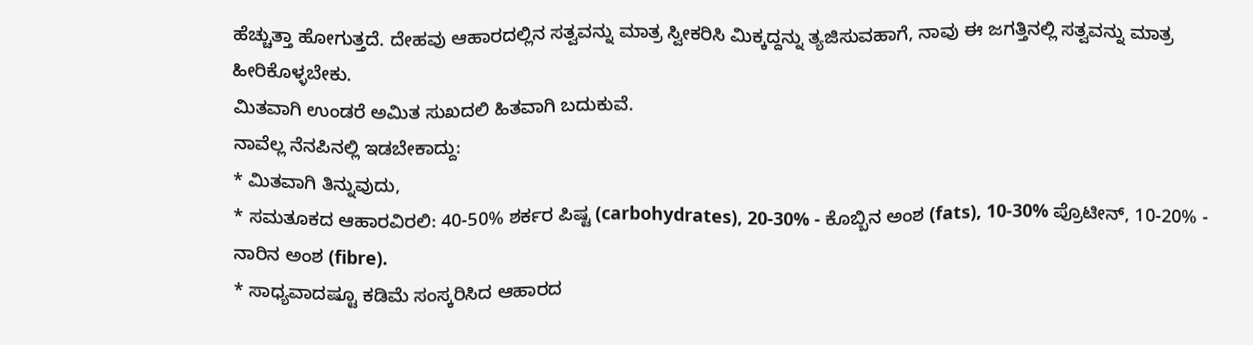ಹೆಚ್ಚುತ್ತಾ ಹೋಗುತ್ತದೆ. ದೇಹವು ಆಹಾರದಲ್ಲಿನ ಸತ್ವವನ್ನು ಮಾತ್ರ ಸ್ವೀಕರಿಸಿ ಮಿಕ್ಕದ್ದನ್ನು ತ್ಯಜಿಸುವಹಾಗೆ, ನಾವು ಈ ಜಗತ್ತಿನಲ್ಲಿ ಸತ್ವವನ್ನು ಮಾತ್ರ ಹೀರಿಕೊಳ್ಳಬೇಕು.
ಮಿತವಾಗಿ ಉಂಡರೆ ಅಮಿತ ಸುಖದಲಿ ಹಿತವಾಗಿ ಬದುಕುವೆ.
ನಾವೆಲ್ಲ ನೆನಪಿನಲ್ಲಿ ಇಡಬೇಕಾದ್ದು:
* ಮಿತವಾಗಿ ತಿನ್ನುವುದು,
* ಸಮತೂಕದ ಆಹಾರವಿರಲಿ: 40-50% ಶರ್ಕರ ಪಿಷ್ಟ (carbohydrates), 20-30% - ಕೊಬ್ಬಿನ ಅಂಶ (fats), 10-30% ಪ್ರೊಟೀನ್, 10-20% - ನಾರಿನ ಅಂಶ (fibre).
* ಸಾಧ್ಯವಾದಷ್ಟೂ ಕಡಿಮೆ ಸಂಸ್ಕರಿಸಿದ ಆಹಾರದ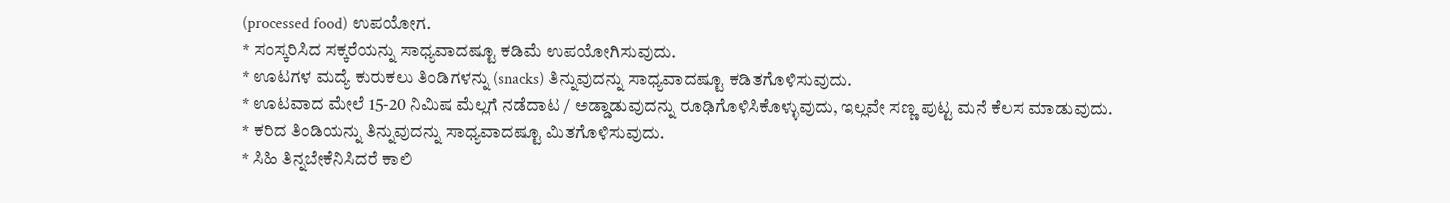(processed food) ಉಪಯೋಗ.
* ಸಂಸ್ಕರಿಸಿದ ಸಕ್ಕರೆಯನ್ನು ಸಾಧ್ಯವಾದಷ್ಟೂ ಕಡಿಮೆ ಉಪಯೋಗಿಸುವುದು.
* ಊಟಗಳ ಮದ್ಯೆ ಕುರುಕಲು ತಿಂಡಿಗಳನ್ನು (snacks) ತಿನ್ನುವುದನ್ನು ಸಾಧ್ಯವಾದಷ್ಟೂ ಕಡಿತಗೊಳಿಸುವುದು.
* ಊಟವಾದ ಮೇಲೆ 15-20 ನಿಮಿಷ ಮೆಲ್ಲಗೆ ನಡೆದಾಟ / ಅಡ್ಡಾಡುವುದನ್ನು ರೂಢಿಗೊಳಿಸಿಕೊಳ್ಳುವುದು, ಇಲ್ಲವೇ ಸಣ್ಣ ಪುಟ್ಟ ಮನೆ ಕೆಲಸ ಮಾಡುವುದು.
* ಕರಿದ ತಿಂಡಿಯನ್ನು ತಿನ್ನುವುದನ್ನು ಸಾಧ್ಯವಾದಷ್ಟೂ ಮಿತಗೊಳಿಸುವುದು.
* ಸಿಹಿ ತಿನ್ನಬೇಕೆನಿಸಿದರೆ ಕಾಲಿ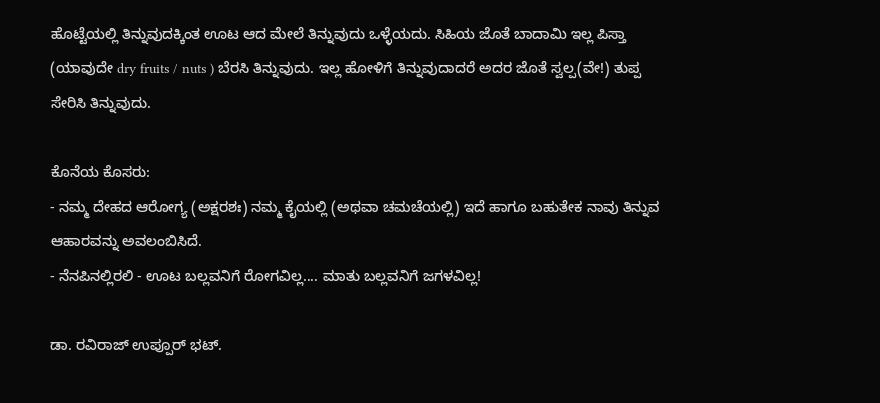ಹೊಟ್ಟೆಯಲ್ಲಿ ತಿನ್ನುವುದಕ್ಕಿಂತ ಊಟ ಆದ ಮೇಲೆ ತಿನ್ನುವುದು ಒಳ್ಳೆಯದು. ಸಿಹಿಯ ಜೊತೆ ಬಾದಾಮಿ ಇಲ್ಲ ಪಿಸ್ತಾ (ಯಾವುದೇ dry fruits / nuts ) ಬೆರಸಿ ತಿನ್ನುವುದು. ಇಲ್ಲ ಹೋಳಿಗೆ ತಿನ್ನುವುದಾದರೆ ಅದರ ಜೊತೆ ಸ್ವಲ್ಪ(ವೇ!) ತುಪ್ಪ ಸೇರಿಸಿ ತಿನ್ನುವುದು.

ಕೊನೆಯ ಕೊಸರು:
- ನಮ್ಮ ದೇಹದ ಆರೋಗ್ಯ (ಅಕ್ಷರಶಃ) ನಮ್ಮ ಕೈಯಲ್ಲಿ (ಅಥವಾ ಚಮಚೆಯಲ್ಲಿ) ಇದೆ ಹಾಗೂ ಬಹುತೇಕ ನಾವು ತಿನ್ನುವ ಆಹಾರವನ್ನು ಅವಲಂಬಿಸಿದೆ.
- ನೆನಪಿನಲ್ಲಿರಲಿ - ಊಟ ಬಲ್ಲವನಿಗೆ ರೋಗವಿಲ್ಲ.... ಮಾತು ಬಲ್ಲವನಿಗೆ ಜಗಳವಿಲ್ಲ!

ಡಾ. ರವಿರಾಜ್ ಉಪ್ಪೂರ್ ಭಟ್.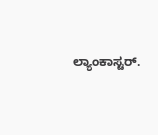ಲ್ಯಾಂಕಾಸ್ಟರ್.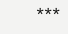***